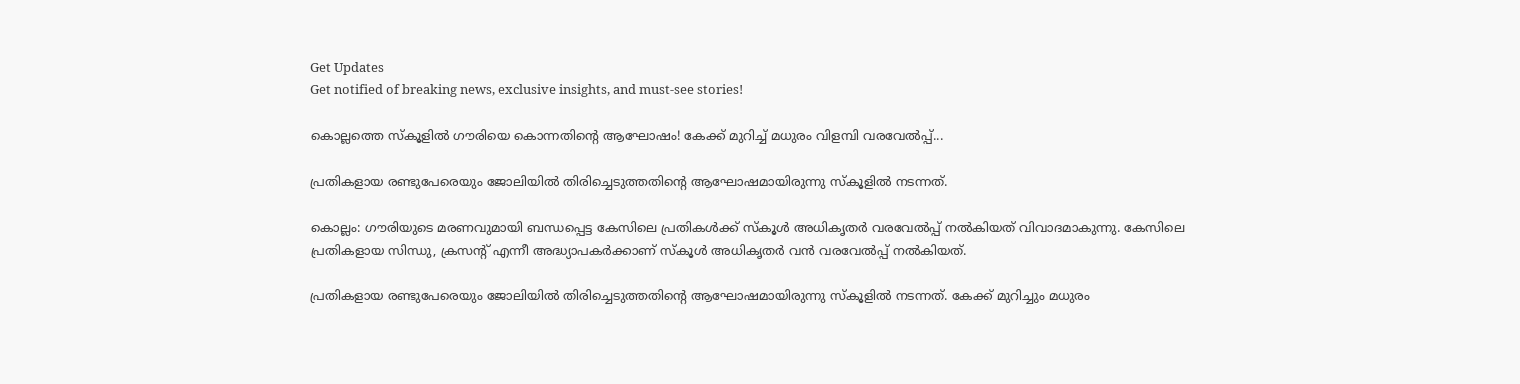Get Updates
Get notified of breaking news, exclusive insights, and must-see stories!

കൊല്ലത്തെ സ്കൂളിൽ ഗൗരിയെ കൊന്നതിന്റെ ആഘോഷം! കേക്ക് മുറിച്ച് മധുരം വിളമ്പി വരവേൽപ്പ്...

പ്രതികളായ രണ്ടുപേരെയും ജോലിയിൽ തിരിച്ചെടുത്തതിന്റെ ആഘോഷമായിരുന്നു സ്കൂളിൽ നടന്നത്.

കൊല്ലം: ഗൗരിയുടെ മരണവുമായി ബന്ധപ്പെട്ട കേസിലെ പ്രതികൾക്ക് സ്കൂൾ അധിക‍ൃതർ വരവേൽപ്പ് നൽകിയത് വിവാദമാകുന്നു. കേസിലെ പ്രതികളായ സിന്ധു, ക്രസന്റ് എന്നീ അദ്ധ്യാപകർക്കാണ് സ്കൂൾ അധികൃതർ വൻ വരവേൽപ്പ് നൽകിയത്.

പ്രതികളായ രണ്ടുപേരെയും ജോലിയിൽ തിരിച്ചെടുത്തതിന്റെ ആഘോഷമായിരുന്നു സ്കൂളിൽ നടന്നത്. കേക്ക് മുറിച്ചും മധുരം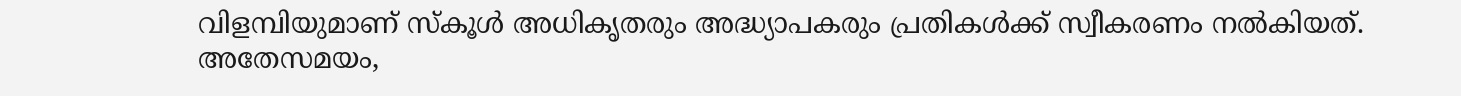വിളമ്പിയുമാണ് സ്കൂൾ അധികൃതരും അദ്ധ്യാപകരും പ്രതികൾക്ക് സ്വീകരണം നൽകിയത്. അതേസമയം,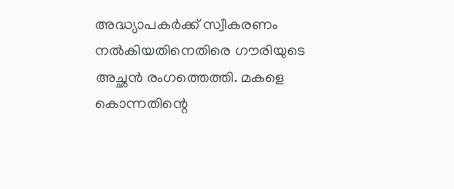അദ്ധ്യാപകർക്ക് സ്വീകരണം നൽകിയതിനെതിരെ ഗൗരിയുടെ അച്ഛൻ രംഗത്തെത്തി. മകളെ കൊന്നതിന്റെ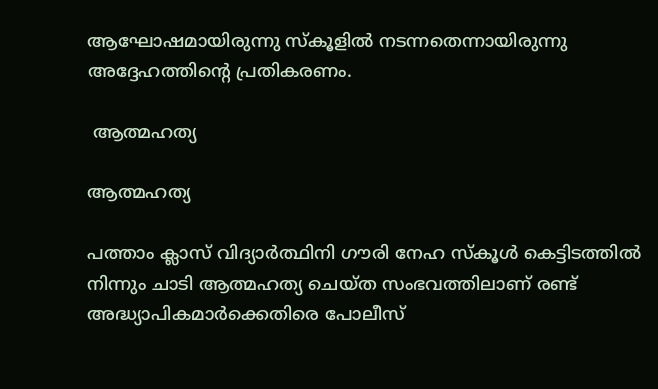ആഘോഷമായിരുന്നു സ്കൂളിൽ നടന്നതെന്നായിരുന്നു അദ്ദേഹത്തിന്റെ പ്രതികരണം.

 ആത്മഹത്യ

ആത്മഹത്യ

പത്താം ക്ലാസ് വിദ്യാർത്ഥിനി ഗൗരി നേഹ സ്കൂൾ കെട്ടിടത്തിൽ നിന്നും ചാടി ആത്മഹത്യ ചെയ്ത സംഭവത്തിലാണ് രണ്ട് അദ്ധ്യാപികമാർക്കെതിരെ പോലീസ്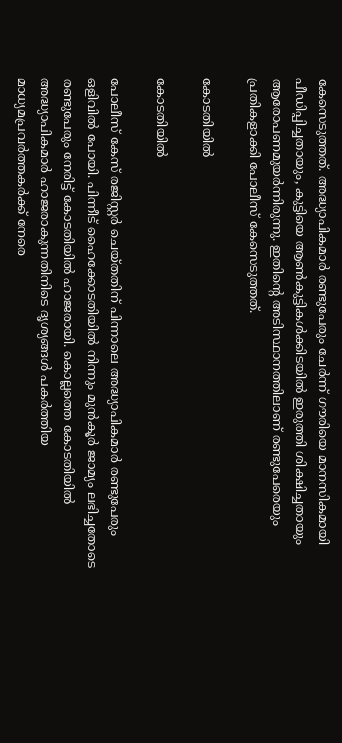കേസെടുത്തത്. അദ്ധ്യാപികമാർ രണ്ടുപേരും ചേർന്ന് ഗൗരിയെ മാനസികമായി പീഡിപ്പിച്ചതായും, കുട്ടിയെ ആൺകുട്ടികൾക്കിടയിൽ ഇരുത്തി ശിക്ഷിച്ചതായും ആരോപണമുയർന്നിരുന്നു. ഇതിന്റെ അടിസ്ഥാനത്തിലാണ് രണ്ടുപേരെയും പ്രതികളാക്കി പോലീസ് കേസെടുത്തത്.

കോടതിയിൽ

കോടതിയിൽ

പോലീസ് കേസ് രജിസ്റ്റർ ചെയ്തതിന് പിന്നാലെ അദ്ധ്യാപികമാർ രണ്ടുപേരും ഒളിവിൽ പോയി. പിന്നീട് ഹൈക്കോടതിയിൽ നിന്നും മുൻകൂർ ജാമ്യം ലഭിച്ചതോടെ രണ്ടുപേരും നേരിട്ട് കോടതിയിൽ ഹാജരായി. കൊല്ലത്തെ കോടതിയിൽ അദ്ധ്യാപികമാർ ഹാജരാകുന്നതിനിടെ ദൃശ്യങ്ങൾ പകർത്തിയ മാധ്യമപ്രവർത്തകർക്ക് നേരെ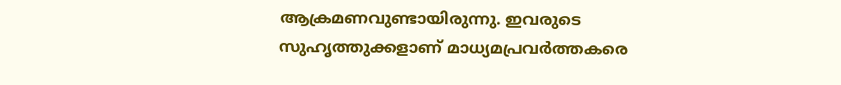ആക്രമണവുണ്ടായിരുന്നു. ഇവരുടെ സുഹൃത്തുക്കളാണ് മാധ്യമപ്രവർത്തകരെ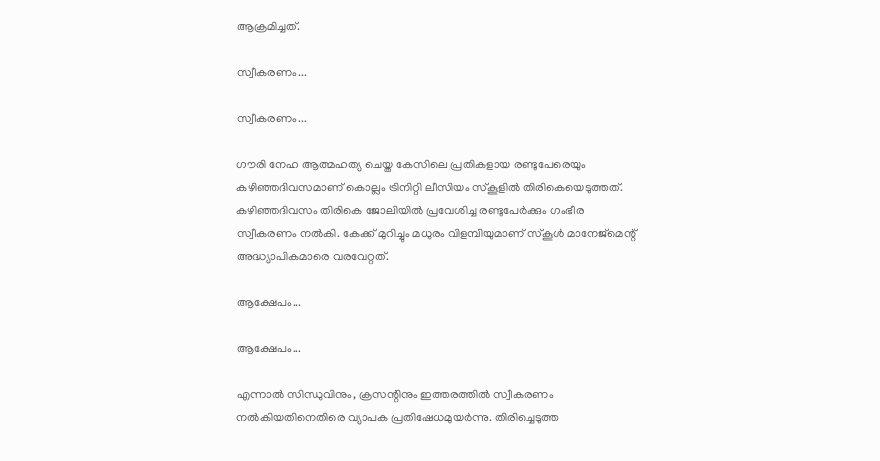ആക്രമിച്ചത്.

സ്വീകരണം...

സ്വീകരണം...

ഗൗരി നേഹ ആത്മഹത്യ ചെയ്ത കേസിലെ പ്രതികളായ രണ്ടുപേരെയും കഴിഞ്ഞദിവസമാണ് കൊല്ലം ട്രിനിറ്റി ലീസിയം സ്കൂളിൽ തിരികെയെടുത്തത്. കഴിഞ്ഞദിവസം തിരികെ ജോലിയിൽ പ്രവേശിച്ച രണ്ടുപേർക്കും ഗംഭീര സ്വീകരണം നൽകി. കേക്ക് മുറിച്ചും മധുരം വിളമ്പിയുമാണ് സ്കൂൾ മാനേജ്മെന്റ് അദ്ധ്യാപികമാരെ വരവേറ്റത്.

ആക്ഷേപം...

ആക്ഷേപം...

എന്നാൽ സിന്ധുവിനും, ക്രസന്റിനും ഇത്തരത്തിൽ സ്വീകരണം നൽകിയതിനെതിരെ വ്യാപക പ്രതിഷേധമുയർന്നു. തിരിച്ചെടുത്ത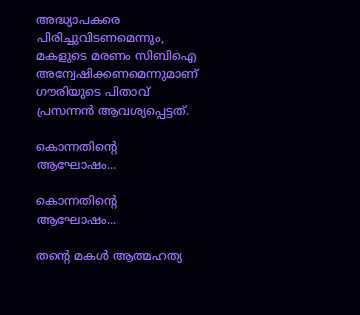അദ്ധ്യാപകരെ പിരിച്ചുവിടണമെന്നും, മകളുടെ മരണം സിബിഐ അന്വേഷിക്കണമെന്നുമാണ് ഗൗരിയുടെ പിതാവ് പ്രസന്നൻ ആവശ്യപ്പെട്ടത്.

കൊന്നതിന്റെ ആഘോഷം...

കൊന്നതിന്റെ ആഘോഷം...

തന്റെ മകൾ ആത്മഹത്യ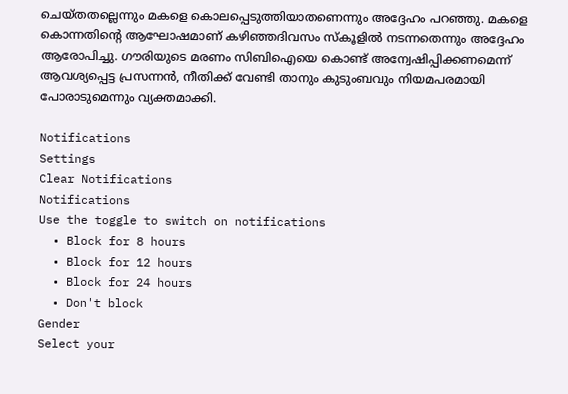ചെയ്തതല്ലെന്നും മകളെ കൊലപ്പെടുത്തിയാതണെന്നും അദ്ദേഹം പറഞ്ഞു. മകളെ കൊന്നതിന്റെ ആഘോഷമാണ് കഴിഞ്ഞദിവസം സ്കൂളിൽ നടന്നതെന്നും അദ്ദേഹം ആരോപിച്ചു. ഗൗരിയുടെ മരണം സിബിഐയെ കൊണ്ട് അന്വേഷിപ്പിക്കണമെന്ന് ആവശ്യപ്പെട്ട പ്രസന്നൻ, നീതിക്ക് വേണ്ടി താനും കുടുംബവും നിയമപരമായി പോരാടുമെന്നും വ്യക്തമാക്കി.

Notifications
Settings
Clear Notifications
Notifications
Use the toggle to switch on notifications
  • Block for 8 hours
  • Block for 12 hours
  • Block for 24 hours
  • Don't block
Gender
Select your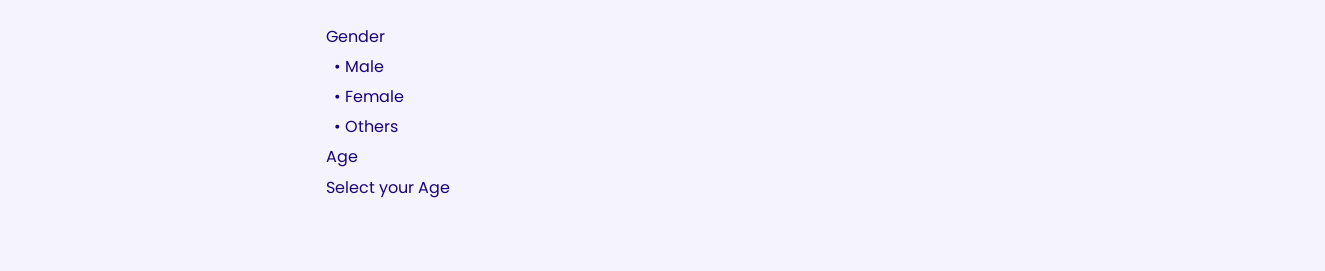Gender
  • Male
  • Female
  • Others
Age
Select your Age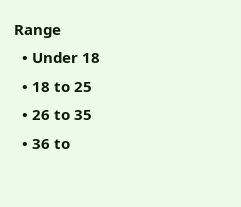Range
  • Under 18
  • 18 to 25
  • 26 to 35
  • 36 to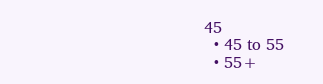45
  • 45 to 55
  • 55+